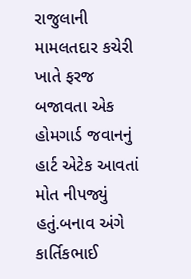રાજુલાની મામલતદાર કચેરી ખાતે ફરજ બજાવતા એક હોમગાર્ડ જવાનનું હાર્ટ એટેક આવતાં મોત નીપજ્યું હતું.બનાવ અંગે કાર્તિકભાઈ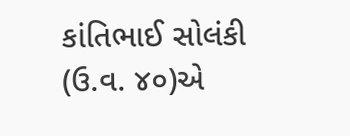કાંતિભાઈ સોલંકી (ઉ.વ. ૪૦)એ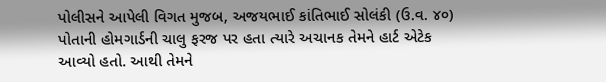પોલીસને આપેલી વિગત મુજબ, અજયભાઈ કાંતિભાઈ સોલંકી (ઉ.વ. ૪૦) પોતાની હોમગાર્ડની ચાલુ ફરજ પર હતા ત્યારે અચાનક તેમને હાર્ટ એટેક આવ્યો હતો. આથી તેમને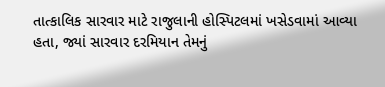તાત્કાલિક સારવાર માટે રાજુલાની હોસ્પિટલમાં ખસેડવામાં આવ્યા હતા, જ્યાં સારવાર દરમિયાન તેમનું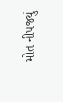મોત નીપજ્યું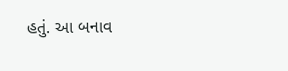હતું. આ બનાવ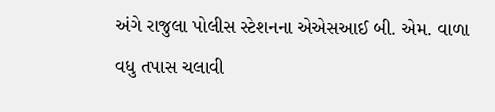અંગે રાજુલા પોલીસ સ્ટેશનના એએસઆઈ બી. એમ. વાળા વધુ તપાસ ચલાવી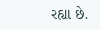રહ્યા છે.